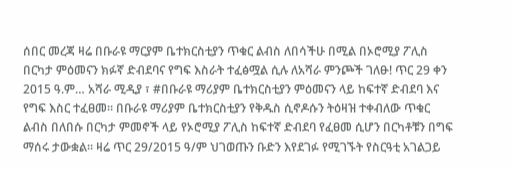ሰበር መረጃ ዛሬ በቡራዩ ማርያም ቤተክርስቲያን ጥቁር ልብስ ለበሳችሁ በሚል በኦሮሚያ ፖሊስ በርካታ ምዕመናን ክፉኛ ድብደባና የግፍ እስራት ተፈፅሟል ሲሉ ለአሻራ ምንጮች ገለፁ! ጥር 29 ቀን 2015 ዓ.ም… አሻራ ሚዲያ ፣ #በቡራዩ ማሪያም ቤተክርስቲያን ምዕመናን ላይ ከፍተኛ ድብደባ እና የግፍ እስር ተፈፀመ። በቡራዩ ማሪያም ቤተክርስቲያን የቅዱስ ሲኖዶሱን ትዕዛዝ ተቀብለው ጥቁር ልብስ በለበሱ በርካታ ምመኖች ላይ የኦሮሚያ ፖሊስ ከፍተኛ ድብደባ የፈፀመ ሲሆን በርካቶቹን በግፍ ማሰሩ ታውቋል። ዛሬ ጥር 29/2015 ዓ/ም ህገወጡን ቡድን እየደገፉ የሚገኙት የስርዓቲ አገልጋይ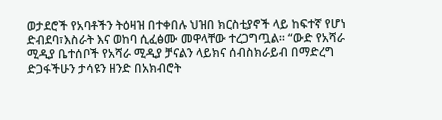ወታደሮች የአባቶችን ትዕዛዝ በተቀበሉ ህዝበ ክርስቲያኖች ላይ ከፍተኛ የሆነ ድብደባ፣እስራት እና ወከባ ሲፈፅሙ መዋላቸው ተረጋግጧል። “ውድ የአሻራ ሚዲያ ቤተሰቦች የአሻራ ሚዲያ ቻናልን ላይክና ሰብስክራይብ በማድረግ ድጋፋችሁን ታሳዩን ዘንድ በአክብሮት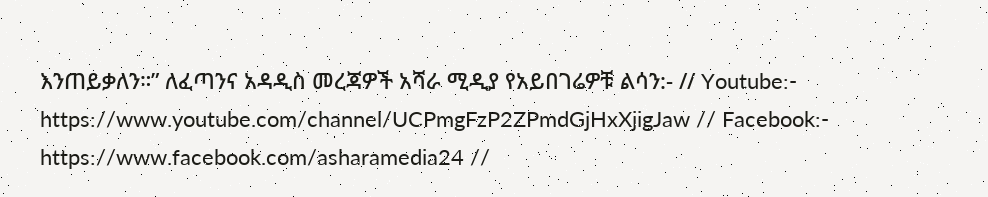እንጠይቃለን።” ለፈጣንና አዳዲስ መረጃዎች አሻራ ሚዲያ የአይበገሬዎቹ ልሳን:- // Youtube:- https://www.youtube.com/channel/UCPmgFzP2ZPmdGjHxXjigJaw // Facebook:- https://www.facebook.com/asharamedia24 //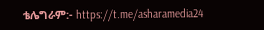ቴሌግራም:- https://t.me/asharamedia24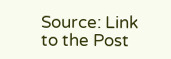Source: Link to the Post